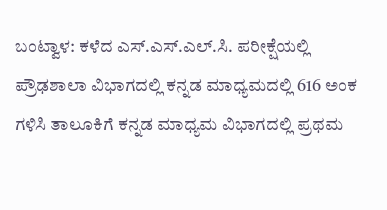ಬಂಟ್ವಾಳ: ಕಳೆದ ಎಸ್.ಎಸ್.ಎಲ್.ಸಿ. ಪರೀಕ್ಷೆಯಲ್ಲಿ ಪ್ರೌಢಶಾಲಾ ವಿಭಾಗದಲ್ಲಿ ಕನ್ನಡ ಮಾಧ್ಯಮದಲ್ಲಿ 616 ಅಂಕ ಗಳಿಸಿ ತಾಲೂಕಿಗೆ ಕನ್ನಡ ಮಾಧ್ಯಮ ವಿಭಾಗದಲ್ಲಿ ಪ್ರಥಮ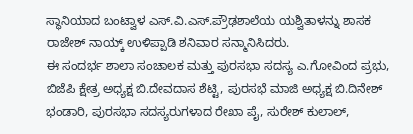ಸ್ಥಾನಿಯಾದ ಬಂಟ್ವಾಳ ಎಸ್.ವಿ.ಎಸ್.ಪ್ರೌಢಶಾಲೆಯ ಯಶ್ವಿತಾಳನ್ನು ಶಾಸಕ ರಾಜೇಶ್ ನಾಯ್ಕ್ ಉಳಿಪ್ಪಾಡಿ ಶನಿವಾರ ಸನ್ಮಾನಿಸಿದರು.
ಈ ಸಂದರ್ಭ ಶಾಲಾ ಸಂಚಾಲಕ ಮತ್ತು ಪುರಸಭಾ ಸದಸ್ಯ ಎ.ಗೋವಿಂದ ಪ್ರಭು, ಬಿಜೆಪಿ ಕ್ಷೇತ್ರ ಅಧ್ಯಕ್ಷ ಬಿ.ದೇವದಾಸ ಶೆಟ್ಟಿ, ಪುರಸಭೆ ಮಾಜಿ ಅಧ್ಯಕ್ಷ ಬಿ.ದಿನೇಶ್ ಭಂಡಾರಿ, ಪುರಸಭಾ ಸದಸ್ಯರುಗಳಾದ ರೇಖಾ ಪೈ, ಸುರೇಶ್ ಕುಲಾಲ್,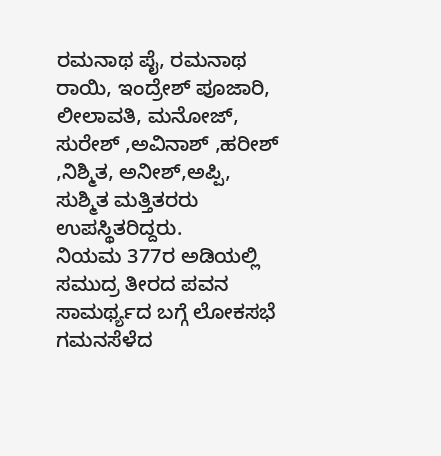ರಮನಾಥ ಪೈ, ರಮನಾಥ ರಾಯಿ, ಇಂದ್ರೇಶ್ ಪೂಜಾರಿ, ಲೀಲಾವತಿ, ಮನೋಜ್, ಸುರೇಶ್ ,ಅವಿನಾಶ್ ,ಹರೀಶ್ ,ನಿಶ್ಮಿತ, ಅನೀಶ್,ಅಪ್ಪಿ, ಸುಶ್ಮಿತ ಮತ್ತಿತರರು ಉಪಸ್ಥಿತರಿದ್ದರು.
ನಿಯಮ 377ರ ಅಡಿಯಲ್ಲಿ ಸಮುದ್ರ ತೀರದ ಪವನ ಸಾಮರ್ಥ್ಯದ ಬಗ್ಗೆ ಲೋಕಸಭೆ ಗಮನಸೆಳೆದ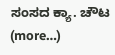ಸಂಸದ ಕ್ಯಾ. ಚೌಟ (more…)